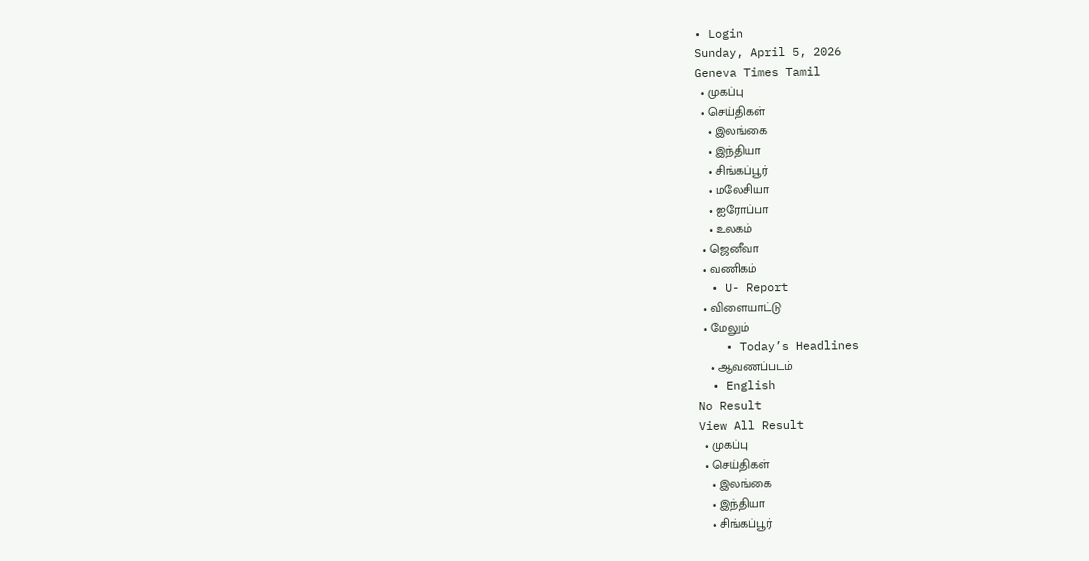• Login
Sunday, April 5, 2026
Geneva Times Tamil
  • முகப்பு
  • செய்திகள்
    • இலங்கை
    • இந்தியா
    • சிங்கப்பூர்
    • மலேசியா
    • ஐரோப்பா
    • உலகம்
  • ஜெனீவா
  • வணிகம்
  • U- Report
  • விளையாட்டு
  • மேலும்
    • Today’s Headlines
    • ஆவணப்படம்
  • English
No Result
View All Result
  • முகப்பு
  • செய்திகள்
    • இலங்கை
    • இந்தியா
    • சிங்கப்பூர்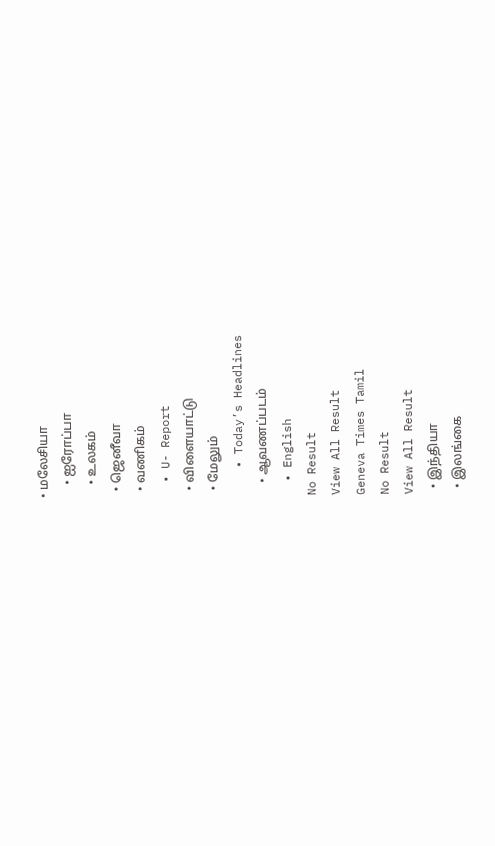• மலேசியா
    • ஐரோப்பா
    • உலகம்
  • ஜெனீவா
  • வணிகம்
  • U- Report
  • விளையாட்டு
  • மேலும்
    • Today’s Headlines
    • ஆவணப்படம்
  • English
No Result
View All Result
Geneva Times Tamil
No Result
View All Result
  • இந்தியா
  • இலங்கை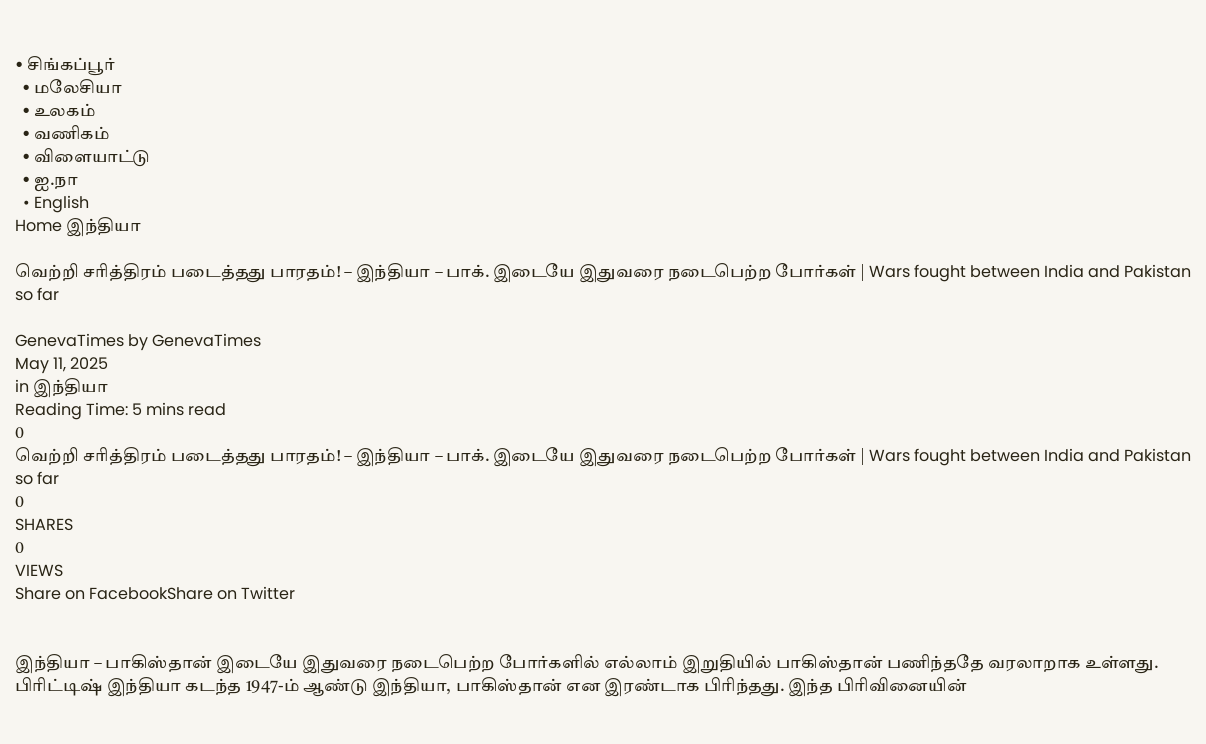• சிங்கப்பூர்
  • மலேசியா
  • உலகம்
  • வணிகம்
  • விளையாட்டு
  • ஐ.நா
  • English
Home இந்தியா

வெற்றி சரித்திரம் படைத்தது பாரதம்! – இந்தியா – பாக். இடையே இதுவரை நடைபெற்ற போர்கள் | Wars fought between India and Pakistan so far

GenevaTimes by GenevaTimes
May 11, 2025
in இந்தியா
Reading Time: 5 mins read
0
வெற்றி சரித்திரம் படைத்தது பாரதம்! – இந்தியா – பாக். இடையே இதுவரை நடைபெற்ற போர்கள் | Wars fought between India and Pakistan so far
0
SHARES
0
VIEWS
Share on FacebookShare on Twitter


இந்தியா – பாகிஸ்தான் இடையே இதுவரை நடைபெற்ற போர்களில் எல்லாம் இறுதியில் பாகிஸ்தான் பணிந்ததே வரலாறாக உள்ளது. பிரிட்டிஷ் இந்தியா கடந்த 1947-ம் ஆண்டு இந்தியா, பாகிஸ்தான் என இரண்டாக பிரிந்தது. இந்த பிரிவினையின்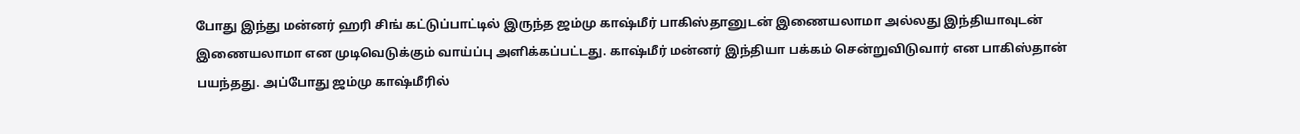போது இந்து மன்னர் ஹரி சிங் கட்டுப்பாட்டில் இருந்த ஜம்மு காஷ்மீர் பாகிஸ்தானுடன் இணையலாமா அல்லது இந்தியாவுடன் இணையலாமா என முடிவெடுக்கும் வாய்ப்பு அளிக்கப்பட்டது. காஷ்மீர் மன்னர் இந்தியா பக்கம் சென்றுவிடுவார் என பாகிஸ்தான் பயந்தது. அப்போது ஜம்மு காஷ்மீரில்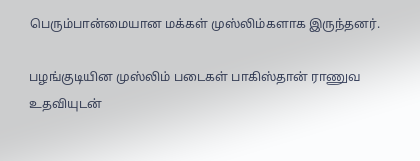பெரும்பான்மையான மக்கள் முஸ்லிம்களாக இருந்தனர்.

பழங்குடியின முஸ்லிம் படைகள் பாகிஸ்தான் ராணுவ உதவியுடன்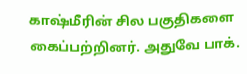காஷ்மீரின் சில பகுதிகளை கைப்பற்றினர். அதுவே பாக்.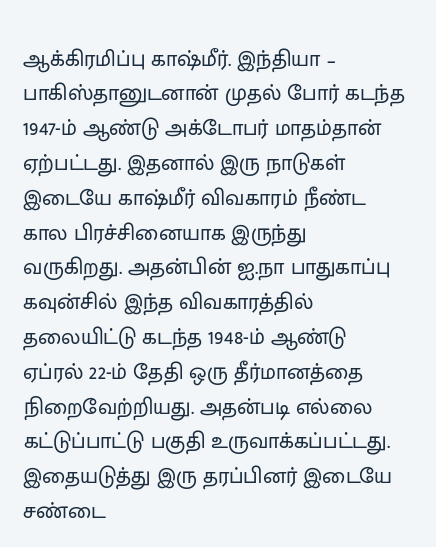ஆக்கிரமிப்பு காஷ்மீர். இந்தியா – பாகிஸ்தானுடனான் முதல் போர் கடந்த 1947-ம் ஆண்டு அக்டோபர் மாதம்தான் ஏற்பட்டது. இதனால் இரு நாடுகள் இடையே காஷ்மீர் விவகாரம் நீண்ட கால பிரச்சினையாக இருந்து வருகிறது. அதன்பின் ஐ.நா பாதுகாப்பு கவுன்சில் இந்த விவகாரத்தில் தலையிட்டு கடந்த 1948-ம் ஆண்டு ஏப்ரல் 22-ம் தேதி ஒரு தீர்மானத்தை நிறைவேற்றியது. அதன்படி எல்லை கட்டுப்பாட்டு பகுதி உருவாக்கப்பட்டது. இதையடுத்து இரு தரப்பினர் இடையே சண்டை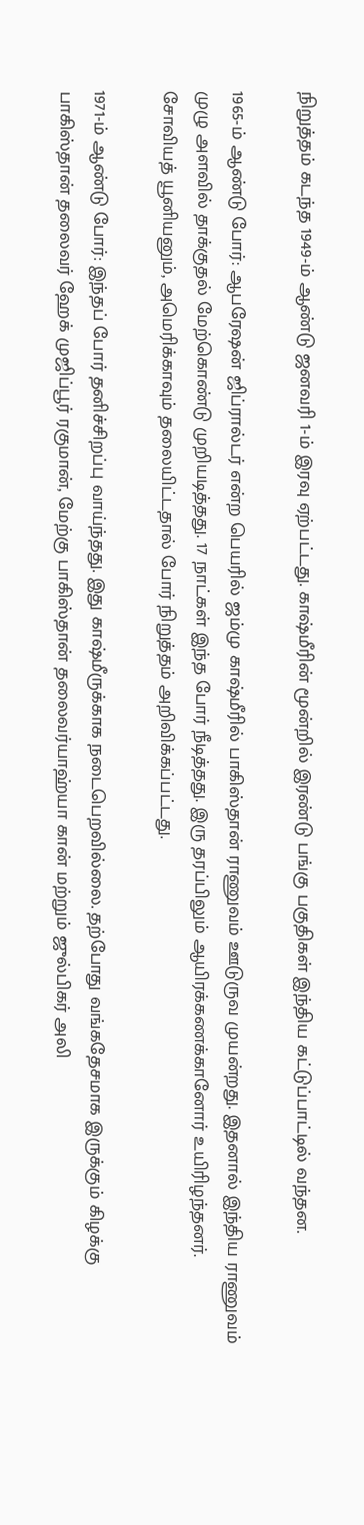நிறுத்தம் கடந்த 1949-ம் ஆண்டு ஜனவரி 1-ம் இரவு ஏற்பட்டது. காஷ்மீரின் மூன்றில் இரண்டு பங்கு பகுதிகள் இந்திய கட்டுப்பாட்டில் வந்தன.

1965-ம் ஆண்டு போர்: ஆபரேஷன் ஜிப்ரால்டர் என்ற பெயரில் ஜம்மு காஷ்மீரில் பாகிஸ்தான் ராணுவம் ஊடுருவ முயன்றது. இதனால் இந்திய ராணுவம் முழு அளவில் தாக்குதல் மேற்கொண்டு முறியடித்தது. 17 நாட்கள் இந்த போர் நீடித்தது. இரு தரப்பிலும் ஆயிரக்கணக்கானோர் உயிரிழந்தனர். சோவியத் யூனியனும், அமெரிக்காவும் தலையிட்டதால் போர் நிறுத்தம் அறிவிக்கப்பட்டது.

1971-ம் ஆண்டு போர்: இந்தப் போர் தனிச்சிறப்பு வாய்ந்தது. இது காஷ்மீருக்காக நடைபெறவில்லை. தற்போது வங்கதேசமாக இருக்கும் கிழக்கு பாகிஸ்தான் தலைவர் ஹேக் முஜிப்பூர் ரகுமான், மேற்கு பாகிஸ்தான் தலைவர்யாஹ்யா கான் மற்றும் ஜுல்பிகர் அலி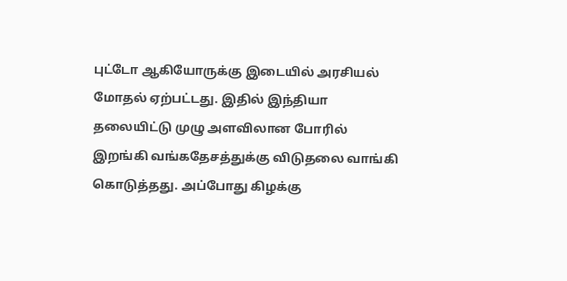புட்டோ ஆகியோருக்கு இடையில் அரசியல் மோதல் ஏற்பட்டது. இதில் இந்தியா தலையிட்டு முழு அளவிலான போரில் இறங்கி வங்கதேசத்துக்கு விடுதலை வாங்கி கொடுத்தது. அப்போது கிழக்கு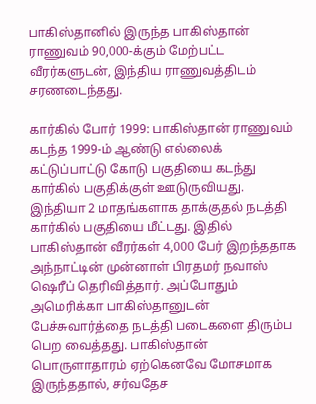பாகிஸ்தானில் இருந்த பாகிஸ்தான் ராணுவம் 90,000-க்கும் மேற்பட்ட வீரர்களுடன், இந்திய ராணுவத்திடம் சரணடைந்தது.

கார்கில் போர் 1999: பாகிஸ்தான் ராணுவம் கடந்த 1999-ம் ஆண்டு எல்லைக் கட்டுப்பாட்டு கோடு பகுதியை கடந்து கார்கில் பகுதிக்குள் ஊடுருவியது. இந்தியா 2 மாதங்களாக தாக்குதல் நடத்தி கார்கில் பகுதியை மீட்டது. இதில் பாகிஸ்தான் வீரர்கள் 4,000 பேர் இறந்ததாக அந்நாட்டின் முன்னாள் பிரதமர் நவாஸ் ஷெரீப் தெரிவித்தார். அப்போதும் அமெரிக்கா பாகிஸ்தானுடன் பேச்சுவார்த்தை நடத்தி படைகளை திரும்ப பெற வைத்தது. பாகிஸ்தான் பொருளாதாரம் ஏற்கெனவே மோசமாக இருந்ததால், சர்வதேச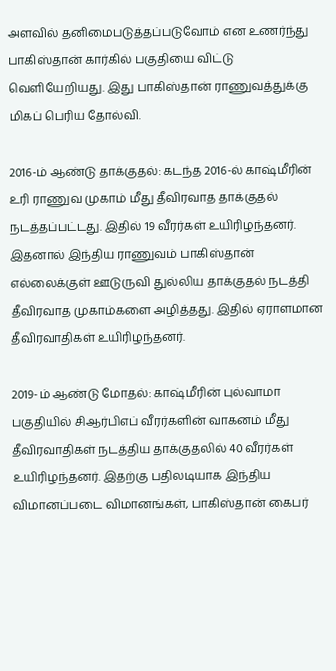அளவில் தனிமைபடுத்தப்படுவோம் என உணர்ந்து பாகிஸ்தான் கார்கில் பகுதியை விட்டு வெளியேறியது. இது பாகிஸ்தான் ராணுவத்துக்கு மிகப் பெரிய தோல்வி.

2016-ம் ஆண்டு தாக்குதல்: கடந்த 2016-ல் காஷ்மீரின் உரி ராணுவ முகாம் மீது தீவிரவாத தாக்குதல் நடத்தப்பட்டது. இதில் 19 வீரர்கள் உயிரிழந்தனர். இதனால் இந்திய ராணுவம் பாகிஸ்தான் எல்லைக்குள் ஊடுருவி துல்லிய தாக்குதல் நடத்தி தீவிரவாத முகாம்களை அழித்தது. இதில் ஏராளமான தீவிரவாதிகள் உயிரிழந்தனர்.

2019-ம் ஆண்டு மோதல்: காஷ்மீரின் புல்வாமா பகுதியில் சிஆர்பிஎப் வீரர்களின் வாகனம் மீது தீவிரவாதிகள் நடத்திய தாக்குதலில் 40 வீரர்கள் உயிரிழந்தனர். இதற்கு பதிலடியாக இந்திய விமானப்படை விமானங்கள், பாகிஸ்தான் கைபர்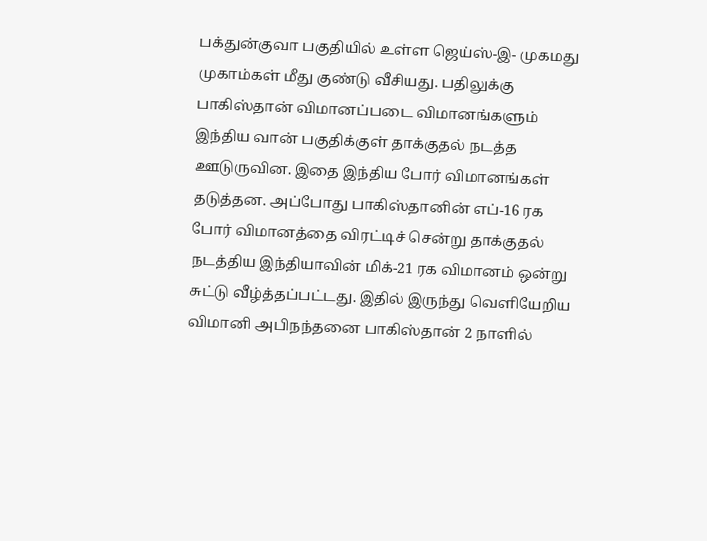பக்துன்குவா பகுதியில் உள்ள ஜெய்ஸ்-இ- முகமது முகாம்கள் மீது குண்டு வீசியது. பதிலுக்கு பாகிஸ்தான் விமானப்படை விமானங்களும் இந்திய வான் பகுதிக்குள் தாக்குதல் நடத்த ஊடுருவின. இதை இந்திய போர் விமானங்கள் தடுத்தன. அப்போது பாகிஸ்தானின் எப்-16 ரக போர் விமானத்தை விரட்டிச் சென்று தாக்குதல் நடத்திய இந்தியாவின் மிக்-21 ரக விமானம் ஒன்று சுட்டு வீழ்த்தப்பட்டது. இதில் இருந்து வெளியேறிய விமானி அபிநந்தனை பாகிஸ்தான் 2 நாளில்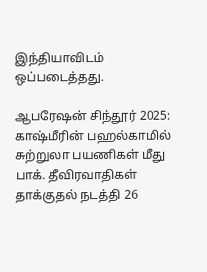இந்தியாவிடம் ஒப்படைத்தது.

ஆபரேஷன் சிந்தூர் 2025: காஷ்மீரின் பஹல்காமில் சுற்றுலா பயணிகள் மீது பாக். தீவிரவாதிகள் தாக்குதல் நடத்தி 26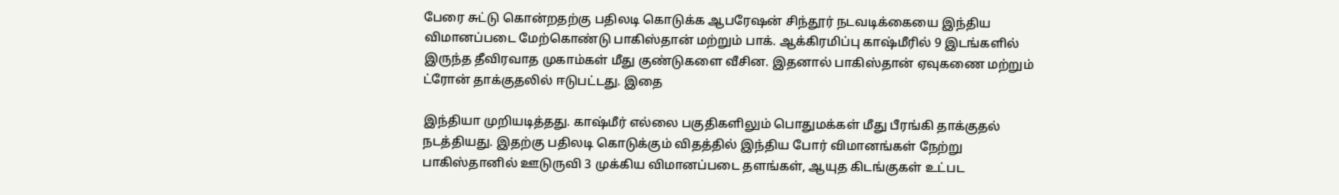பேரை சுட்டு கொன்றதற்கு பதிலடி கொடுக்க ஆபரேஷன் சிந்தூர் நடவடிக்கையை இந்திய விமானப்படை மேற்கொண்டு பாகிஸ்தான் மற்றும் பாக். ஆக்கிரமிப்பு காஷ்மீரில் 9 இடங்களில் இருந்த தீவிரவாத முகாம்கள் மீது குண்டுகளை வீசின. இதனால் பாகிஸ்தான் ஏவுகணை மற்றும் ட்ரோன் தாக்குதலில் ஈடுபட்டது. இதை

இந்தியா முறியடித்தது. காஷ்மீர் எல்லை பகுதிகளிலும் பொதுமக்கள் மீது பீரங்கி தாக்குதல் நடத்தியது. இதற்கு பதிலடி கொடுக்கும் விதத்தில் இந்திய போர் விமானங்கள் நேற்று பாகிஸ்தானில் ஊடுருவி 3 முக்கிய விமானப்படை தளங்கள், ஆயுத கிடங்குகள் உட்பட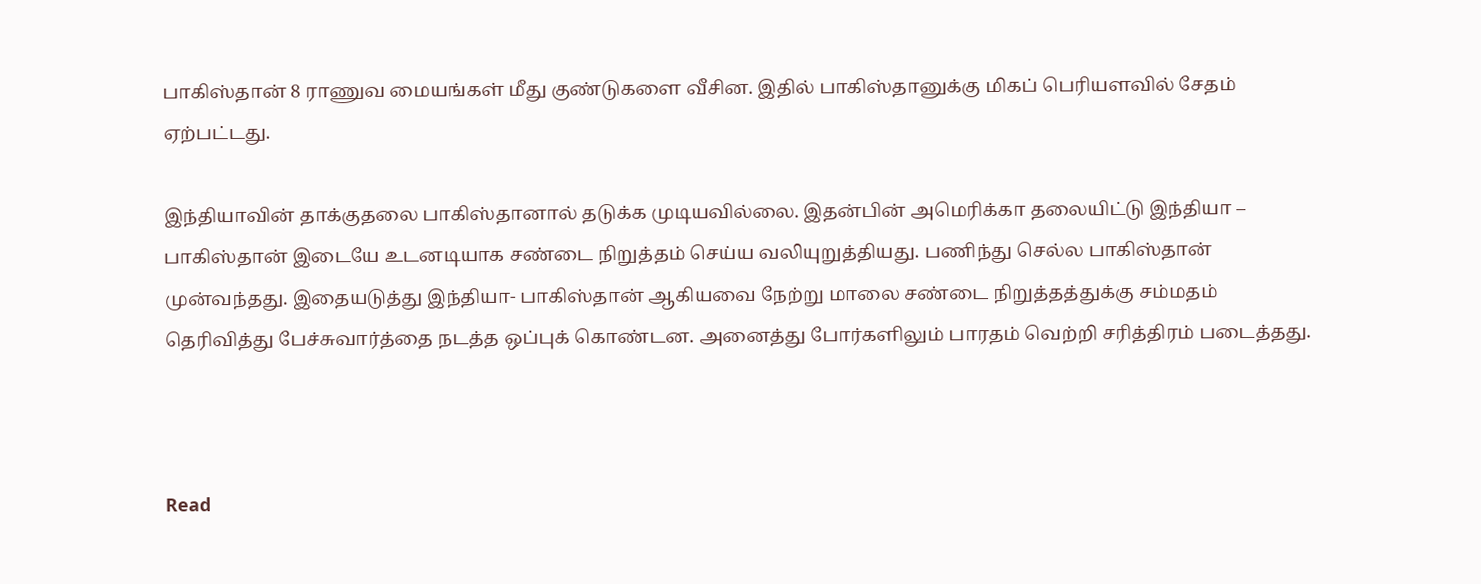பாகிஸ்தான் 8 ராணுவ மையங்கள் மீது குண்டுகளை வீசின. இதில் பாகிஸ்தானுக்கு மிகப் பெரியளவில் சேதம் ஏற்பட்டது.

இந்தியாவின் தாக்குதலை பாகிஸ்தானால் தடுக்க முடியவில்லை. இதன்பின் அமெரிக்கா தலையிட்டு இந்தியா – பாகிஸ்தான் இடையே உடனடியாக சண்டை நிறுத்தம் செய்ய வலியுறுத்தியது. பணிந்து செல்ல பாகிஸ்தான் முன்வந்தது. இதையடுத்து இந்தியா- பாகிஸ்தான் ஆகியவை நேற்று மாலை சண்டை நிறுத்தத்துக்கு சம்மதம் தெரிவித்து பேச்சுவார்த்தை நடத்த ஒப்புக் கொண்டன. அனைத்து போர்களிலும் பாரதம் வெற்றி சரித்திரம் படைத்தது.



Read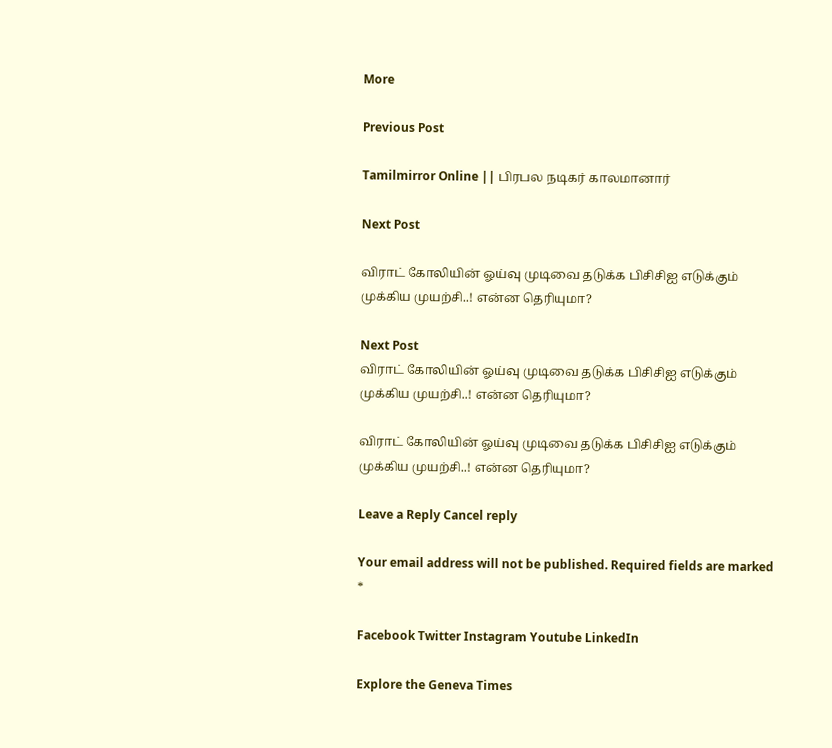More

Previous Post

Tamilmirror Online || பிரபல நடிகர் காலமானார்

Next Post

விராட் கோலியின் ஓய்வு முடிவை தடுக்க பிசிசிஐ எடுக்கும் முக்கிய முயற்சி..! என்ன தெரியுமா?

Next Post
விராட் கோலியின் ஓய்வு முடிவை தடுக்க பிசிசிஐ எடுக்கும் முக்கிய முயற்சி..! என்ன தெரியுமா?

விராட் கோலியின் ஓய்வு முடிவை தடுக்க பிசிசிஐ எடுக்கும் முக்கிய முயற்சி..! என்ன தெரியுமா?

Leave a Reply Cancel reply

Your email address will not be published. Required fields are marked *

Facebook Twitter Instagram Youtube LinkedIn

Explore the Geneva Times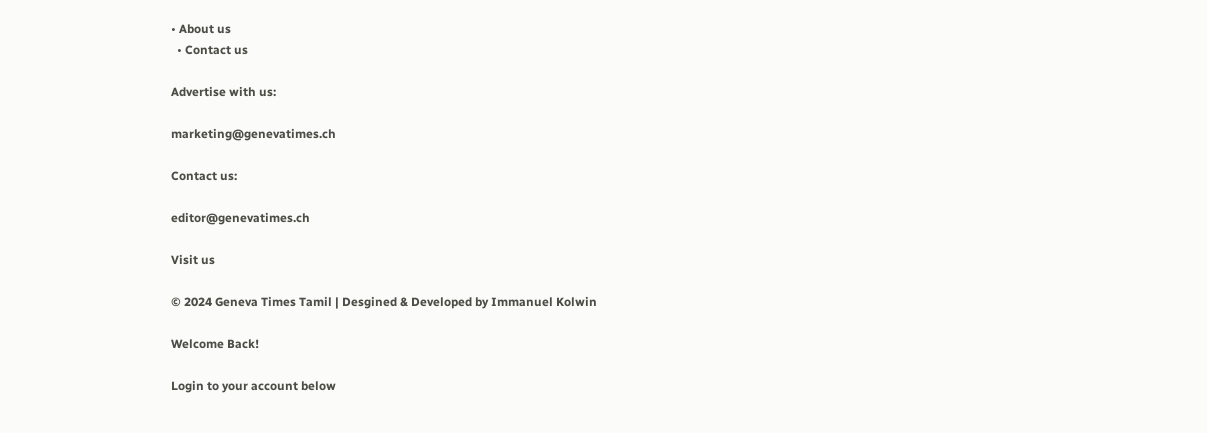• About us
  • Contact us

Advertise with us:

marketing@genevatimes.ch

Contact us:

editor@genevatimes.ch

Visit us

© 2024 Geneva Times Tamil | Desgined & Developed by Immanuel Kolwin

Welcome Back!

Login to your account below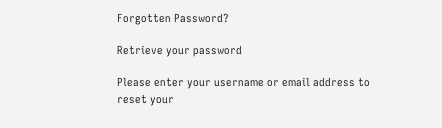Forgotten Password?

Retrieve your password

Please enter your username or email address to reset your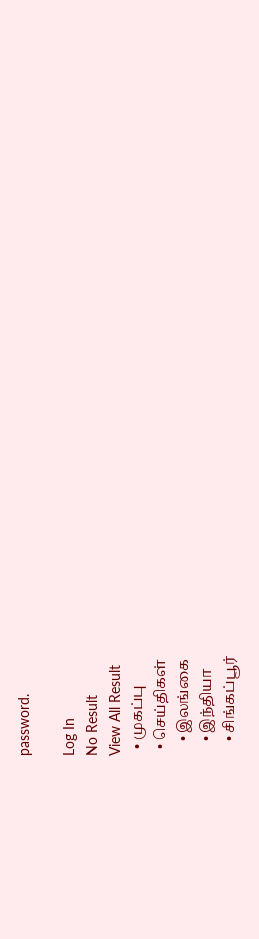password.

Log In
No Result
View All Result
  • முகப்பு
  • செய்திகள்
    • இலங்கை
    • இந்தியா
    • சிங்கப்பூர்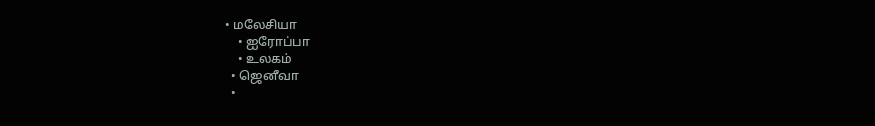• மலேசியா
    • ஐரோப்பா
    • உலகம்
  • ஜெனீவா
  •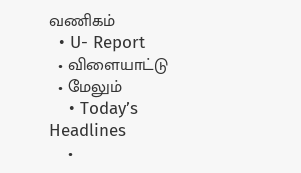வணிகம்
  • U- Report
  • விளையாட்டு
  • மேலும்
    • Today’s Headlines
    •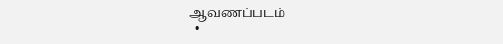ஆவணப்படம்
  •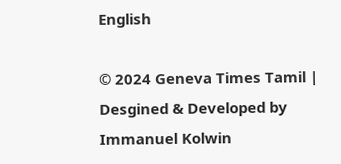English

© 2024 Geneva Times Tamil | Desgined & Developed by Immanuel Kolwin